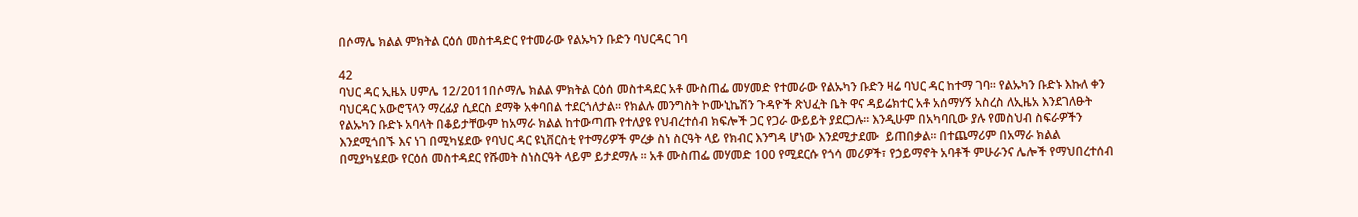በሶማሌ ክልል ምክትል ርዕሰ መስተዳድር የተመራው የልኡካን ቡድን ባህርዳር ገባ

42
ባህር ዳር ኢዜአ ሀምሌ 12/2011በሶማሌ ክልል ምክትል ርዕሰ መስተዳደር አቶ ሙስጠፌ መሃመድ የተመራው የልኡካን ቡድን ዛሬ ባህር ዳር ከተማ ገባ። የልኡካን ቡድኑ እኩለ ቀን ባህርዳር አውሮፕላን ማረፊያ ሲደርስ ደማቅ አቀባበል ተደርጎለታል፡፡ የክልሉ መንግስት ኮሙኒኬሽን ጉዳዮች ጽህፈት ቤት ዋና ዳይሬክተር አቶ አሰማሃኝ አስረስ ለኢዜአ እንደገለፁት የልኡካን ቡድኑ አባላት በቆይታቸውም ከአማራ ክልል ከተውጣጡ የተለያዩ የህብረተሰብ ክፍሎች ጋር የጋራ ውይይት ያደርጋሉ፡፡ እንዲሁም በአካባቢው ያሉ የመስህብ ስፍራዎችን እንደሚጎበኙ እና ነገ በሚካሄደው የባህር ዳር ዩኒቨርስቲ የተማሪዎች ምረቃ ስነ ስርዓት ላይ የክብር እንግዳ ሆነው እንደሚታደሙ  ይጠበቃል፡፡ በተጨማሪም በአማራ ክልል በሚያካሄደው የርዕሰ መስተዳደር የሹመት ስነስርዓት ላይም ይታደማሉ ፡፡ አቶ ሙስጠፌ መሃመድ 100 የሚደርሱ የጎሳ መሪዎች፣ የኃይማኖት አባቶች ምሁራንና ሌሎች የማህበረተሰብ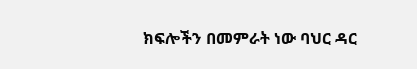ክፍሎችን በመምራት ነው ባህር ዳር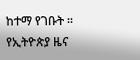ከተማ የገቡት ፡፡
የኢትዮጵያ ዜና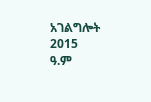አገልግሎት
2015
ዓ.ም